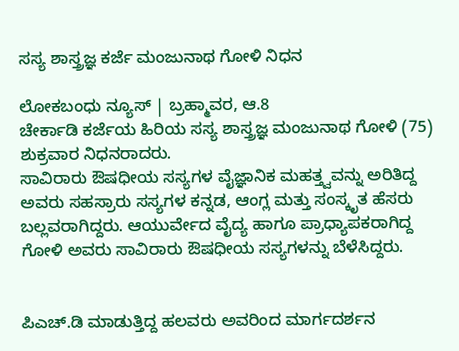ಸಸ್ಯ ಶಾಸ್ತ್ರಜ್ಞ ಕರ್ಜೆ ಮಂಜುನಾಥ ಗೋಳಿ ನಿಧನ

ಲೋಕಬಂಧು ನ್ಯೂಸ್ | ಬ್ರಹ್ಮಾವರ, ಆ.8
ಚೇರ್ಕಾಡಿ ಕರ್ಜೆಯ ಹಿರಿಯ ಸಸ್ಯ ಶಾಸ್ತ್ರಜ್ಞ ಮಂಜುನಾಥ ಗೋಳಿ (75) ಶುಕ್ರವಾರ ನಿಧನರಾದರು.
ಸಾವಿರಾರು ಔಷಧೀಯ ಸಸ್ಯಗಳ ವೈಜ್ಞಾನಿಕ ಮಹತ್ತ್ವವನ್ನು ಅರಿತಿದ್ದ ಅವರು ಸಹಸ್ರಾರು ಸಸ್ಯಗಳ ಕನ್ನಡ, ಆಂಗ್ಲ ಮತ್ತು ಸಂಸ್ಕೃತ ಹೆಸರು ಬಲ್ಲವರಾಗಿದ್ದರು. ಆಯುರ್ವೇದ ವೈದ್ಯ ಹಾಗೂ ಪ್ರಾಧ್ಯಾಪಕರಾಗಿದ್ದ ಗೋಳಿ ಅವರು ಸಾವಿರಾರು ಔಷಧೀಯ ಸಸ್ಯಗಳನ್ನು ಬೆಳೆಸಿದ್ದರು.


ಪಿಎಚ್.ಡಿ ಮಾಡುತ್ತಿದ್ದ ಹಲವರು ಅವರಿಂದ ಮಾರ್ಗದರ್ಶನ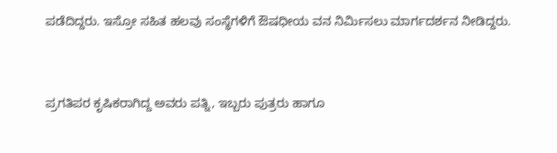ಪಡೆದಿದ್ದರು. ಇಸ್ರೋ ಸಹಿತ ಹಲವು ಸಂಸ್ಥೆಗಳಿಗೆ ಔಷಧೀಯ ವನ ನಿರ್ಮಿಸಲು ಮಾರ್ಗದರ್ಶನ ನೀಡಿದ್ದರು.


ಪ್ರಗತಿಪರ ಕೃಷಿಕರಾಗಿದ್ದ ಅವರು ಪತ್ನಿ, ಇಬ್ಬರು ಪುತ್ರರು ಹಾಗೂ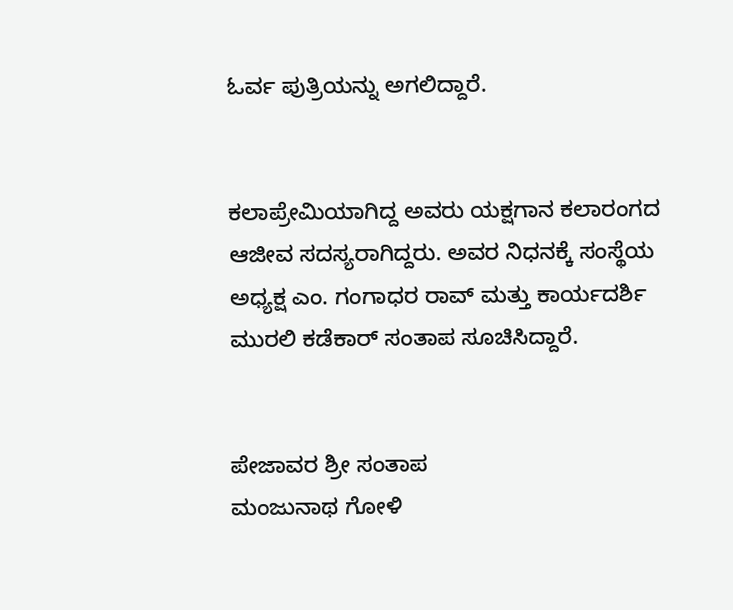ಓರ್ವ ಪುತ್ರಿಯನ್ನು ಅಗಲಿದ್ದಾರೆ.


ಕಲಾಪ್ರೇಮಿಯಾಗಿದ್ದ ಅವರು ಯಕ್ಷಗಾನ ಕಲಾರಂಗದ ಆಜೀವ ಸದಸ್ಯರಾಗಿದ್ದರು. ಅವರ ನಿಧನಕ್ಕೆ ಸಂಸ್ಥೆಯ ಅಧ್ಯಕ್ಷ ಎಂ. ಗಂಗಾಧರ ರಾವ್ ಮತ್ತು ಕಾರ್ಯದರ್ಶಿ ಮುರಲಿ ಕಡೆಕಾರ್ ಸಂತಾಪ ಸೂಚಿಸಿದ್ದಾರೆ.


ಪೇಜಾವರ ಶ್ರೀ ಸಂತಾಪ
ಮಂಜುನಾಥ ಗೋಳಿ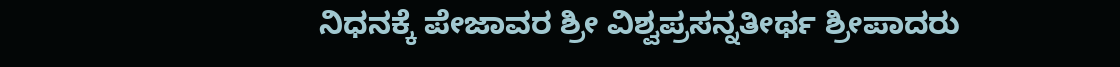ನಿಧನಕ್ಕೆ ಪೇಜಾವರ ಶ್ರೀ ವಿಶ್ವಪ್ರಸನ್ನತೀರ್ಥ ಶ್ರೀಪಾದರು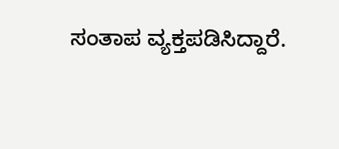ಸಂತಾಪ ವ್ಯಕ್ತಪಡಿಸಿದ್ದಾರೆ.